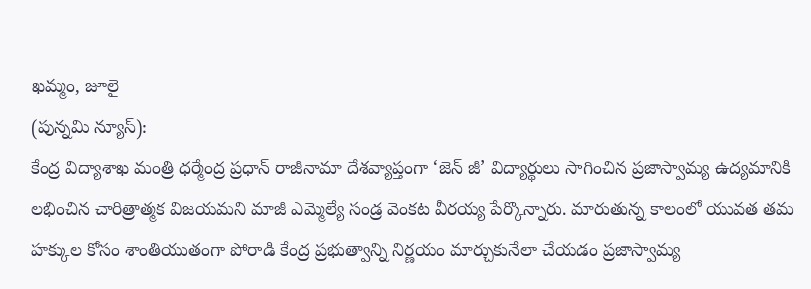ఖమ్మం, జూలై
(పున్నమి న్యూస్):
కేంద్ర విద్యాశాఖ మంత్రి ధర్మేంద్ర ప్రధాన్ రాజీనామా దేశవ్యాప్తంగా ‘జెన్ జీ’ విద్యార్థులు సాగించిన ప్రజాస్వామ్య ఉద్యమానికి లభించిన చారిత్రాత్మక విజయమని మాజీ ఎమ్మెల్యే సండ్ర వెంకట వీరయ్య పేర్కొన్నారు. మారుతున్న కాలంలో యువత తమ హక్కుల కోసం శాంతియుతంగా పోరాడి కేంద్ర ప్రభుత్వాన్ని నిర్ణయం మార్చుకునేలా చేయడం ప్రజాస్వామ్య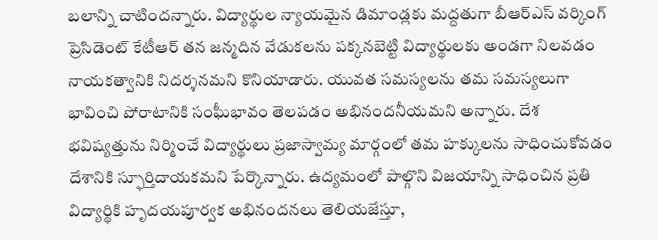బలాన్ని చాటిందన్నారు. విద్యార్థుల న్యాయమైన డిమాండ్లకు మద్దతుగా బీఆర్ఎస్ వర్కింగ్ ప్రెసిడెంట్ కేటీఆర్ తన జన్మదిన వేడుకలను పక్కనబెట్టి విద్యార్థులకు అండగా నిలవడం నాయకత్వానికి నిదర్శనమని కొనియాడారు. యువత సమస్యలను తమ సమస్యలుగా భావించి పోరాటానికి సంఘీభావం తెలపడం అభినందనీయమని అన్నారు. దేశ భవిష్యత్తును నిర్మించే విద్యార్థులు ప్రజాస్వామ్య మార్గంలో తమ హక్కులను సాధించుకోవడం దేశానికి స్ఫూర్తిదాయకమని పేర్కొన్నారు. ఉద్యమంలో పాల్గొని విజయాన్ని సాధించిన ప్రతి విద్యార్థికి హృదయపూర్వక అభినందనలు తెలియజేస్తూ,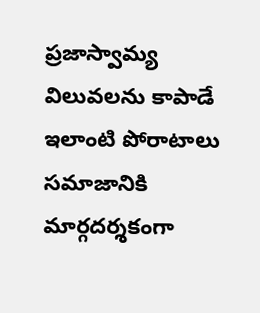ప్రజాస్వామ్య విలువలను కాపాడే ఇలాంటి పోరాటాలు సమాజానికి మార్గదర్శకంగా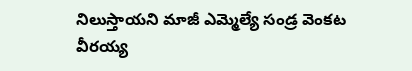నిలుస్తాయని మాజీ ఎమ్మెల్యే సండ్ర వెంకట వీరయ్య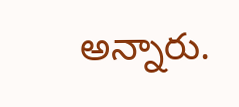అన్నారు.